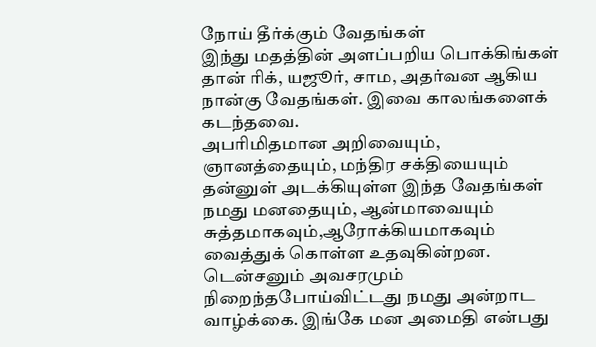நோய் தீர்க்கும் வேதங்கள்
இந்து மதத்தின் அளப்பறிய பொக்கிங்கள் தான் ரிக், யஜூர், சாம, அதர்வன ஆகிய நான்கு வேதங்கள். இவை காலங்களைக் கடந்தவை.
அபரிமிதமான அறிவையும், ஞானத்தையும், மந்திர சக்தியையும் தன்னுள் அடக்கியுள்ள இந்த வேதங்கள் நமது மனதையும், ஆன்மாவையும் சுத்தமாகவும்,ஆரோக்கியமாகவும் வைத்துக் கொள்ள உதவுகின்றன.
டென்சனும் அவசரமும் நிறைந்தபோய்விட்டது நமது அன்றாட வாழ்க்கை. இங்கே மன அமைதி என்பது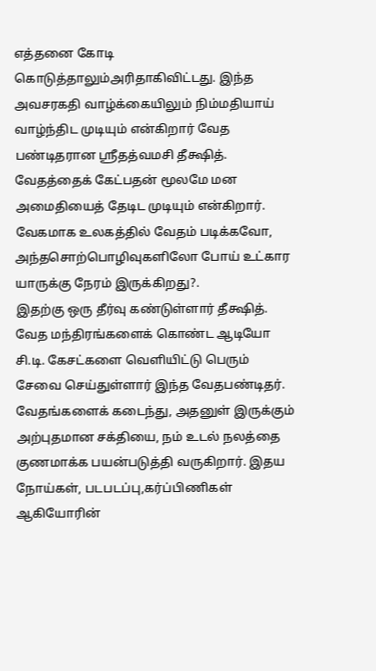எத்தனை கோடி கொடுத்தாலும்அரிதாகிவிட்டது. இந்த அவசரகதி வாழ்க்கையிலும் நிம்மதியாய் வாழ்ந்திட முடியும் என்கிறார் வேத பண்டிதரான ஸ்ரீதத்வமசி தீக்ஷித்.
வேதத்தைக் கேட்பதன் மூலமே மன அமைதியைத் தேடிட முடியும் என்கிறார். வேகமாக உலகத்தில் வேதம் படிக்கவோ, அந்தசொற்பொழிவுகளிலோ போய் உட்கார யாருக்கு நேரம் இருக்கிறது?.
இதற்கு ஒரு தீர்வு கண்டுள்ளார் தீக்ஷித். வேத மந்திரங்களைக் கொண்ட ஆடியோ சி.டி. கேசட்களை வெளியிட்டு பெரும் சேவை செய்துள்ளார் இந்த வேதபண்டிதர்.
வேதங்களைக் கடைந்து, அதனுள் இருக்கும் அற்புதமான சக்தியை, நம் உடல் நலத்தை குணமாக்க பயன்படுத்தி வருகிறார். இதய நோய்கள், படபடப்பு,கர்ப்பிணிகள் ஆகியோரின்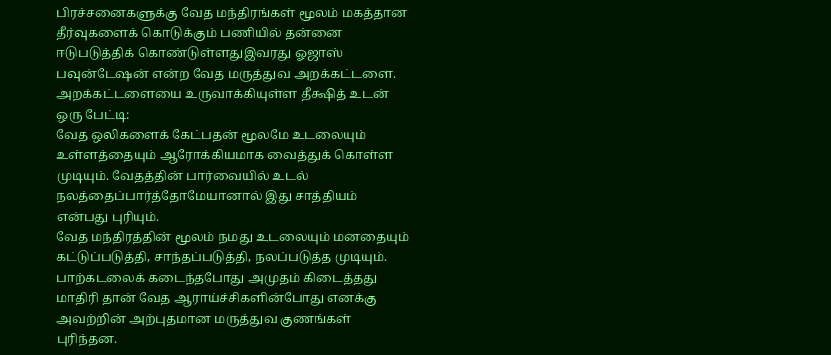பிரச்சனைகளுக்கு வேத மந்திரங்கள் மூலம் மகத்தான தீர்வுகளைக் கொடுக்கும் பணியில் தன்னை ஈடுபடுத்திக் கொண்டுள்ளதுஇவரது ஓஜாஸ் பவுன்டேஷன் என்ற வேத மருத்துவ அறக்கட்டளை.
அறக்கட்டளையை உருவாக்கியுள்ள தீக்ஷித் உடன் ஒரு பேட்டி:
வேத ஒலிகளைக் கேட்பதன் மூலமே உடலையும் உள்ளத்தையும் ஆரோக்கியமாக வைத்துக் கொள்ள முடியும். வேதத்தின் பார்வையில் உடல் நலத்தைப்பார்த்தோமேயானால் இது சாத்தியம் என்பது புரியும்.
வேத மந்திரத்தின் மூலம் நமது உடலையும் மனதையும் கட்டுப்படுத்தி, சாந்தப்படுத்தி, நலப்படுத்த முடியும்.
பாற்கடலைக் கடைந்தபோது அமுதம் கிடைத்தது மாதிரி தான் வேத ஆராய்ச்சிகளின்போது எனக்கு அவற்றின் அற்புதமான மருத்துவ குணங்கள் புரிந்தன.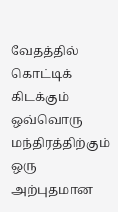வேதத்தில் கொட்டிக் கிடக்கும் ஒவ்வொரு மந்திரத்திற்கும் ஒரு அற்புதமான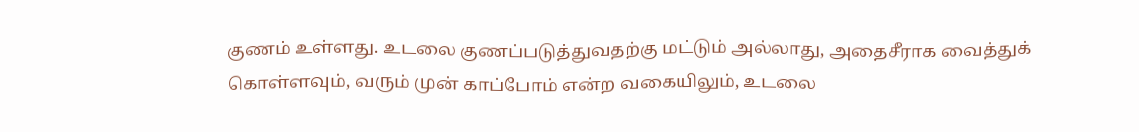குணம் உள்ளது. உடலை குணப்படுத்துவதற்கு மட்டும் அல்லாது, அதைசீராக வைத்துக் கொள்ளவும், வரும் முன் காப்போம் என்ற வகையிலும், உடலை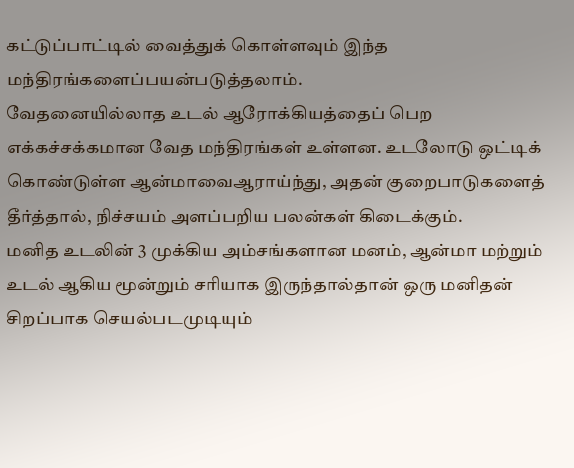கட்டுப்பாட்டில் வைத்துக் கொள்ளவும் இந்த மந்திரங்களைப்பயன்படுத்தலாம்.
வேதனையில்லாத உடல் ஆரோக்கியத்தைப் பெற எக்கச்சக்கமான வேத மந்திரங்கள் உள்ளன. உடலோடு ஒட்டிக் கொண்டுள்ள ஆன்மாவைஆராய்ந்து, அதன் குறைபாடுகளைத் தீர்த்தால், நிச்சயம் அளப்பறிய பலன்கள் கிடைக்கும்.
மனித உடலின் 3 முக்கிய அம்சங்களான மனம், ஆன்மா மற்றும் உடல் ஆகிய மூன்றும் சரியாக இருந்தால்தான் ஒரு மனிதன் சிறப்பாக செயல்படமுடியும்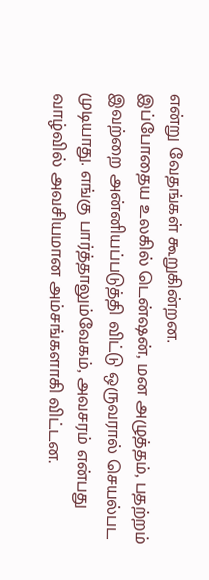என்று வேதங்கள் கூறுகின்றன.
இப்போதைய உலகில் டென்ஷன், மன அழுத்தம், பதற்றம் இவற்றை அன்னியப்படுத்தி விட்டு ஒருவரால் செயல்பட முடியாது. எங்கு பார்த்தாலும்வேகம், அவசரம் என்பது வாழ்வில் அவசியமான அம்சங்களாகி விட்டன.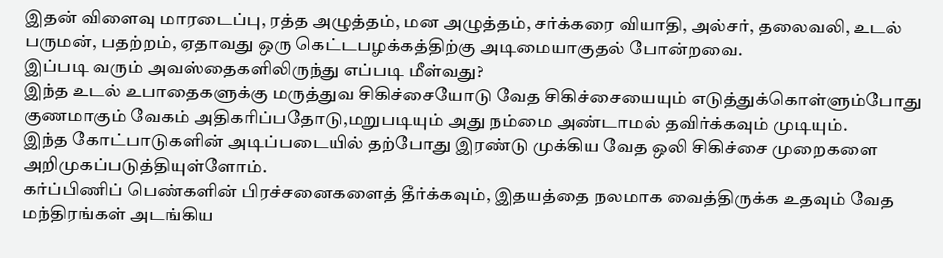இதன் விளைவு மாரடைப்பு, ரத்த அழுத்தம், மன அழுத்தம், சர்க்கரை வியாதி, அல்சர், தலைவலி, உடல் பருமன், பதற்றம், ஏதாவது ஒரு கெட்டபழக்கத்திற்கு அடிமையாகுதல் போன்றவை.
இப்படி வரும் அவஸ்தைகளிலிருந்து எப்படி மீள்வது?
இந்த உடல் உபாதைகளுக்கு மருத்துவ சிகிச்சையோடு வேத சிகிச்சையையும் எடுத்துக்கொள்ளும்போது குணமாகும் வேகம் அதிகரிப்பதோடு,மறுபடியும் அது நம்மை அண்டாமல் தவிர்க்கவும் முடியும்.
இந்த கோட்பாடுகளின் அடிப்படையில் தற்போது இரண்டு முக்கிய வேத ஒலி சிகிச்சை முறைகளை அறிமுகப்படுத்தியுள்ளோம்.
கர்ப்பிணிப் பெண்களின் பிரச்சனைகளைத் தீர்க்கவும், இதயத்தை நலமாக வைத்திருக்க உதவும் வேத மந்திரங்கள் அடங்கிய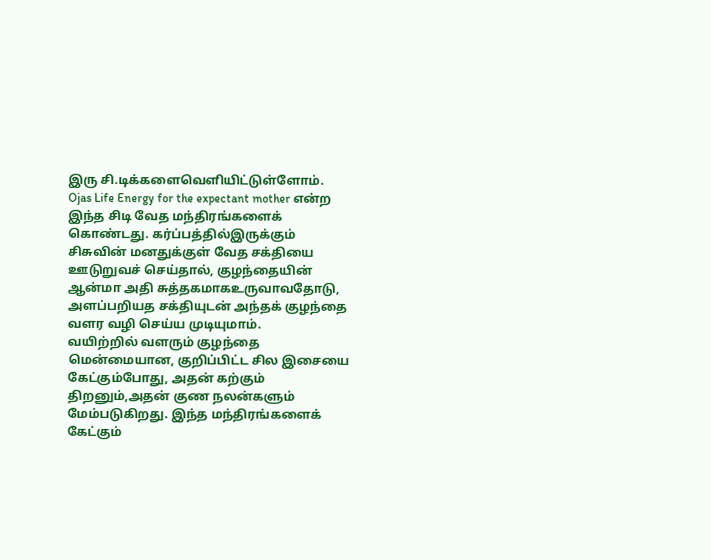இரு சி.டிக்களைவெளியிட்டுள்ளோம்.
Ojas Life Energy for the expectant mother என்ற இந்த சிடி வேத மந்திரங்களைக் கொண்டது. கர்ப்பத்தில்இருக்கும் சிசுவின் மனதுக்குள் வேத சக்தியை ஊடுறுவச் செய்தால், குழந்தையின் ஆன்மா அதி சுத்தகமாகஉருவாவதோடு, அளப்பறியத சக்தியுடன் அந்தக் குழந்தை வளர வழி செய்ய முடியுமாம்.
வயிற்றில் வளரும் குழந்தை மென்மையான, குறிப்பிட்ட சில இசையை கேட்கும்போது, அதன் கற்கும் திறனும்,அதன் குண நலன்களும் மேம்படுகிறது. இந்த மந்திரங்களைக் கேட்கும்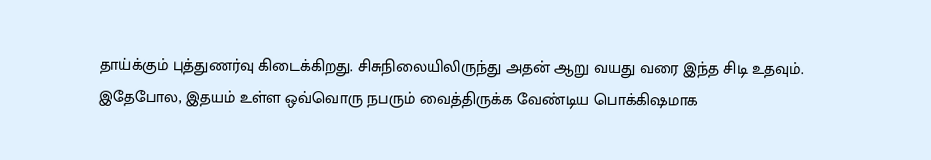தாய்க்கும் புத்துணர்வு கிடைக்கிறது. சிசுநிலையிலிருந்து அதன் ஆறு வயது வரை இந்த சிடி உதவும்.
இதேபோல, இதயம் உள்ள ஒவ்வொரு நபரும் வைத்திருக்க வேண்டிய பொக்கிஷமாக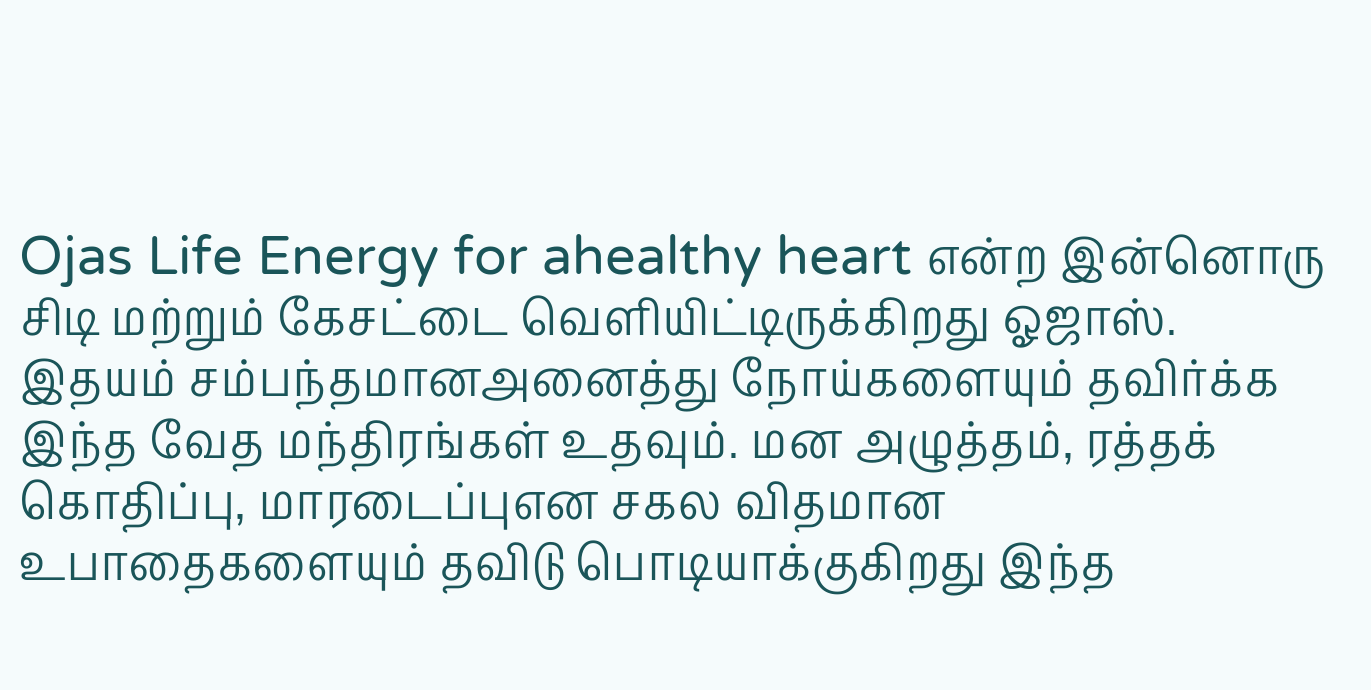Ojas Life Energy for ahealthy heart என்ற இன்னொரு சிடி மற்றும் கேசட்டை வெளியிட்டிருக்கிறது ஓஜாஸ். இதயம் சம்பந்தமானஅனைத்து நோய்களையும் தவிர்க்க இந்த வேத மந்திரங்கள் உதவும். மன அழுத்தம், ரத்தக் கொதிப்பு, மாரடைப்புஎன சகல விதமான உபாதைகளையும் தவிடு பொடியாக்குகிறது இந்த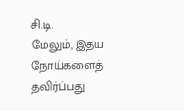சி.டி.
மேலும், இதய நோய்களைத் தவிர்ப்பது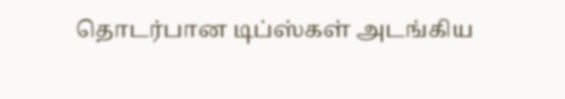தொடர்பான டிப்ஸ்கள் அடங்கிய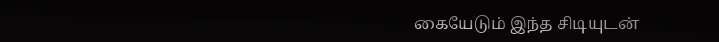கையேடும் இந்த சிடியுடன்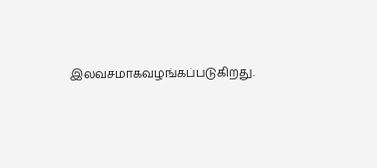இலவசமாகவழங்கப்படுகிறது.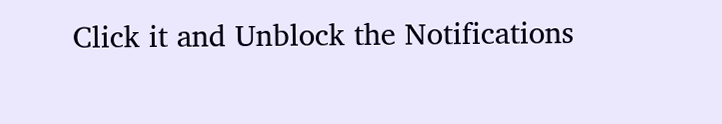Click it and Unblock the Notifications